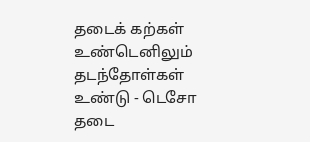தடைக் கற்கள் உண்டெனிலும் தடந்தோள்கள் உண்டு - டெசோ தடை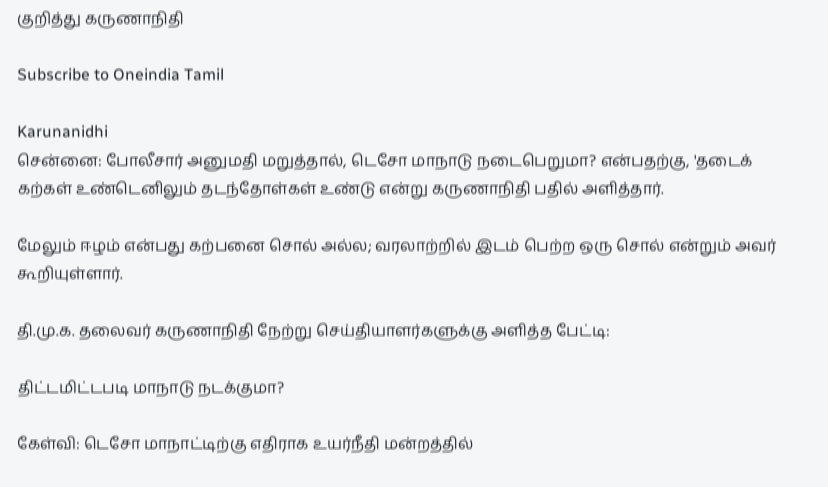குறித்து கருணாநிதி

Subscribe to Oneindia Tamil

Karunanidhi
சென்னை: போலீசார் அனுமதி மறுத்தால், டெசோ மாநாடு நடைபெறுமா? என்பதற்கு, 'தடைக் கற்கள் உண்டெனிலும் தடந்தோள்கள் உண்டு என்று கருணாநிதி பதில் அளித்தார்.

மேலும் ஈழம் என்பது கற்பனை சொல் அல்ல; வரலாற்றில் இடம் பெற்ற ஒரு சொல் என்றும் அவர் கூறியுள்ளார்.

தி.மு.க. தலைவர் கருணாநிதி நேற்று செய்தியாளர்களுக்கு அளித்த பேட்டி:

திட்டமிட்டபடி மாநாடு நடக்குமா?

கேள்வி: டெசோ மாநாட்டிற்கு எதிராக உயர்நீதி மன்றத்தில்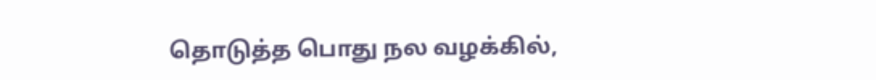தொடுத்த பொது நல வழக்கில்,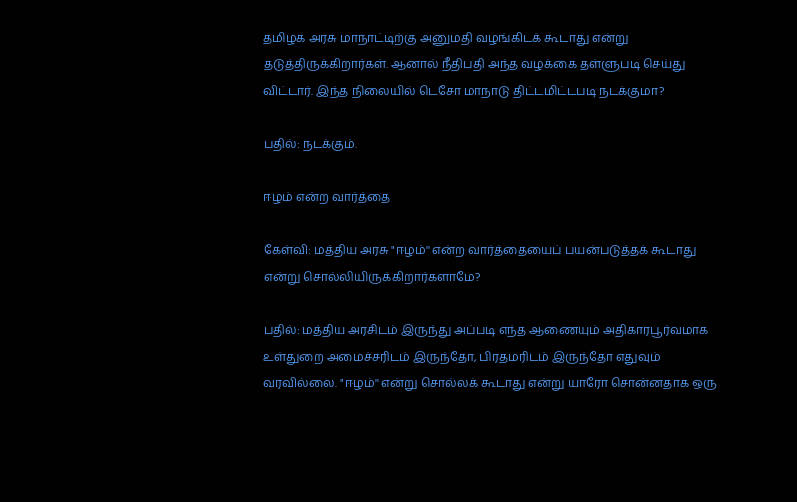தமிழக அரசு மாநாட்டிற்கு அனுமதி வழங்கிடக் கூடாது என்று தடுத்திருக்கிறார்கள். ஆனால் நீதிபதி அந்த வழக்கை தள்ளுபடி செய்து விட்டார். இந்த நிலையில் டெசோ மாநாடு திட்டமிட்டபடி நடக்குமா?

பதில்: நடக்கும்.

ஈழம் என்ற வார்த்தை

கேள்வி: மத்திய அரசு "ஈழம்'' என்ற வார்த்தையைப் பயன்படுத்தக் கூடாது என்று சொல்லியிருக்கிறார்களாமே?

பதில்: மத்திய அரசிடம் இருந்து அப்படி எந்த ஆணையும் அதிகாரபூர்வமாக உள்துறை அமைச்சரிடம் இருந்தோ, பிரதமரிடம் இருந்தோ எதுவும் வரவில்லை. "ஈழம்'' என்று சொல்லக் கூடாது என்று யாரோ சொன்னதாக ஒரு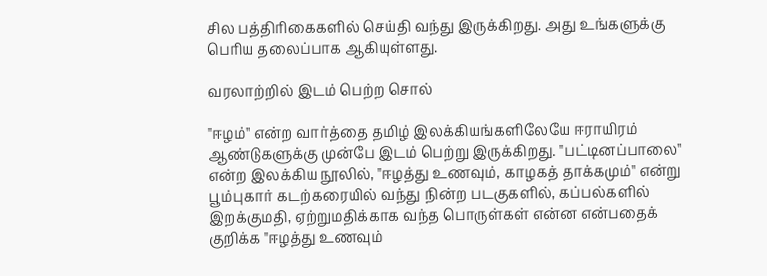சில பத்திரிகைகளில் செய்தி வந்து இருக்கிறது. அது உங்களுக்கு பெரிய தலைப்பாக ஆகியுள்ளது.

வரலாற்றில் இடம் பெற்ற சொல்

"ஈழம்'' என்ற வார்த்தை தமிழ் இலக்கியங்களிலேயே ஈராயிரம் ஆண்டுகளுக்கு முன்பே இடம் பெற்று இருக்கிறது. "பட்டினப்பாலை'' என்ற இலக்கிய நூலில், "ஈழத்து உணவும், காழகத் தாக்கமும்'' என்று பூம்புகார் கடற்கரையில் வந்து நின்ற படகுகளில், கப்பல்களில் இறக்குமதி, ஏற்றுமதிக்காக வந்த பொருள்கள் என்ன என்பதைக் குறிக்க "ஈழத்து உணவும்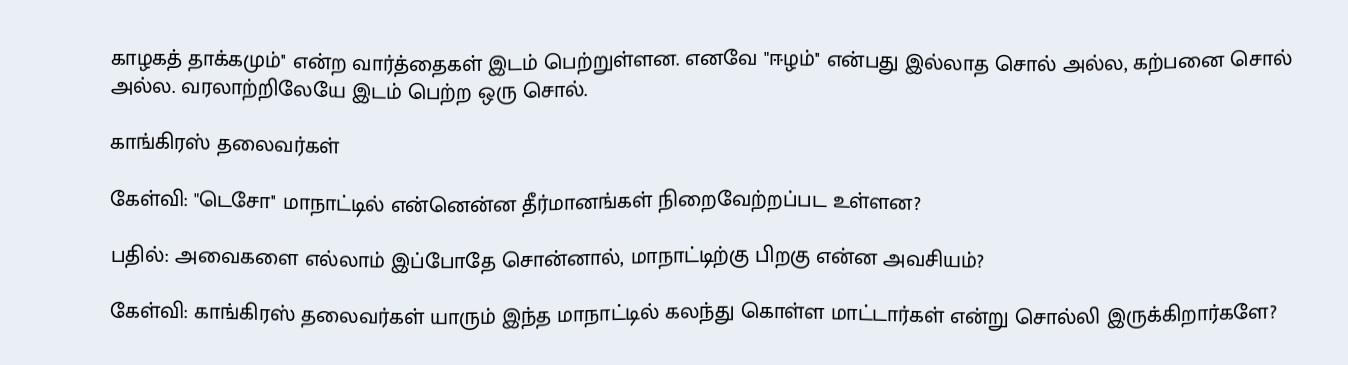காழகத் தாக்கமும்'' என்ற வார்த்தைகள் இடம் பெற்றுள்ளன. எனவே "ஈழம்'' என்பது இல்லாத சொல் அல்ல, கற்பனை சொல் அல்ல. வரலாற்றிலேயே இடம் பெற்ற ஒரு சொல்.

காங்கிரஸ் தலைவர்கள்

கேள்வி: "டெசோ'' மாநாட்டில் என்னென்ன தீர்மானங்கள் நிறைவேற்றப்பட உள்ளன?

பதில்: அவைகளை எல்லாம் இப்போதே சொன்னால், மாநாட்டிற்கு பிறகு என்ன அவசியம்?

கேள்வி: காங்கிரஸ் தலைவர்கள் யாரும் இந்த மாநாட்டில் கலந்து கொள்ள மாட்டார்கள் என்று சொல்லி இருக்கிறார்களே?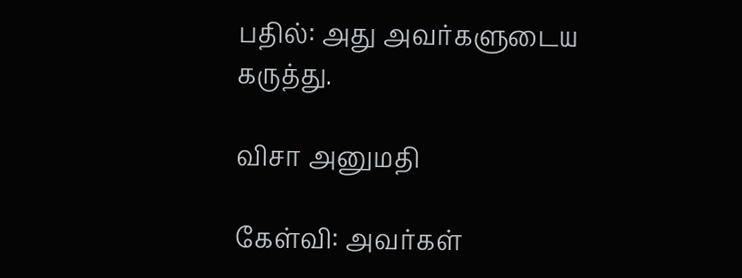பதில்: அது அவர்களுடைய கருத்து.

விசா அனுமதி

கேள்வி: அவர்கள்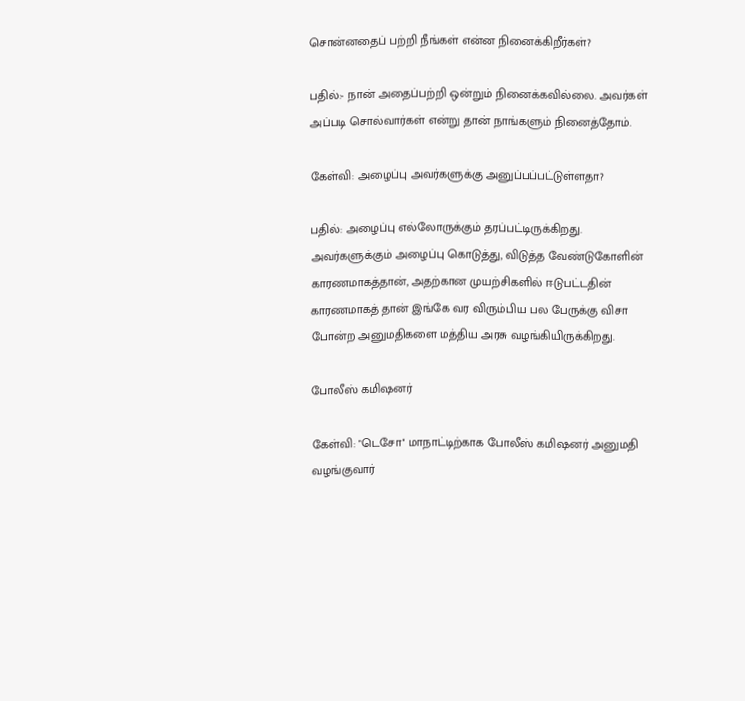சொன்னதைப் பற்றி நீங்கள் என்ன நினைக்கிறீர்கள்?

பதில்:- நான் அதைப்பற்றி ஒன்றும் நினைக்கவில்லை. அவர்கள் அப்படி சொல்வார்கள் என்று தான் நாங்களும் நினைத்தோம்.

கேள்வி: அழைப்பு அவர்களுக்கு அனுப்பப்பட்டுள்ளதா?

பதில்: அழைப்பு எல்லோருக்கும் தரப்பட்டிருக்கிறது. அவர்களுக்கும் அழைப்பு கொடுத்து, விடுத்த வேண்டுகோளின் காரணமாகத்தான், அதற்கான முயற்சிகளில் ஈடுபட்டதின் காரணமாகத் தான் இங்கே வர விரும்பிய பல பேருக்கு விசா போன்ற அனுமதிகளை மத்திய அரசு வழங்கியிருக்கிறது.

போலீஸ் கமிஷனர்

கேள்வி: "டெசோ'' மாநாட்டிற்காக போலீஸ் கமிஷனர் அனுமதி வழங்குவார்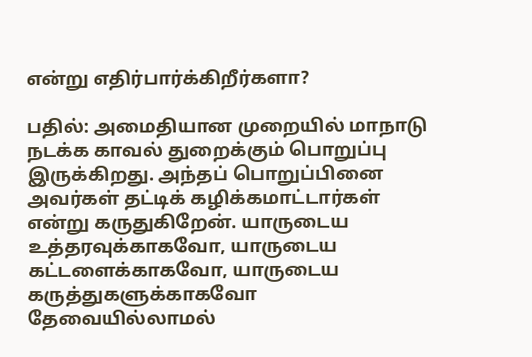என்று எதிர்பார்க்கிறீர்களா?

பதில்: அமைதியான முறையில் மாநாடு நடக்க காவல் துறைக்கும் பொறுப்பு இருக்கிறது. அந்தப் பொறுப்பினை அவர்கள் தட்டிக் கழிக்கமாட்டார்கள் என்று கருதுகிறேன். யாருடைய உத்தரவுக்காகவோ, யாருடைய கட்டளைக்காகவோ, யாருடைய கருத்துகளுக்காகவோ தேவையில்லாமல்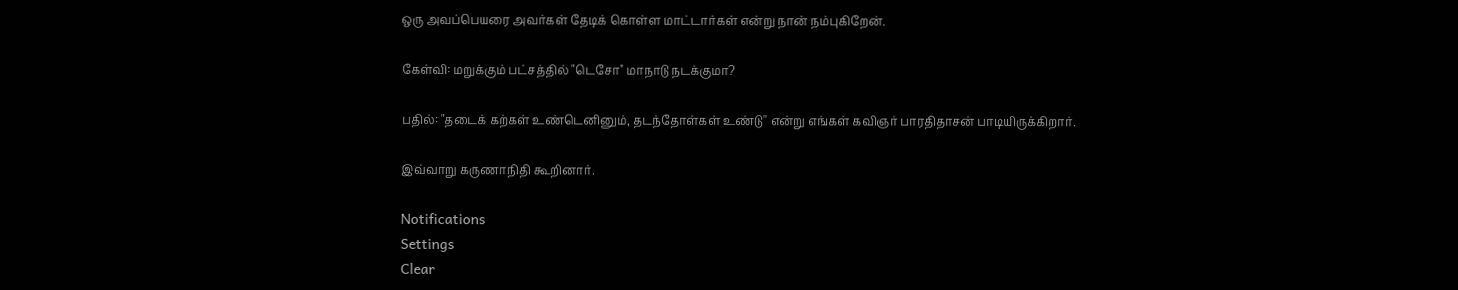ஒரு அவப்பெயரை அவர்கள் தேடிக் கொள்ள மாட்டார்கள் என்று நான் நம்புகிறேன்.

கேள்வி: மறுக்கும் பட்சத்தில் "டெசோ'' மாநாடு நடக்குமா?

பதில்: "தடைக் கற்கள் உண்டெனினும், தடந்தோள்கள் உண்டு'' என்று எங்கள் கவிஞர் பாரதிதாசன் பாடியிருக்கிறார்.

இவ்வாறு கருணாநிதி கூறினார்.

Notifications
Settings
Clear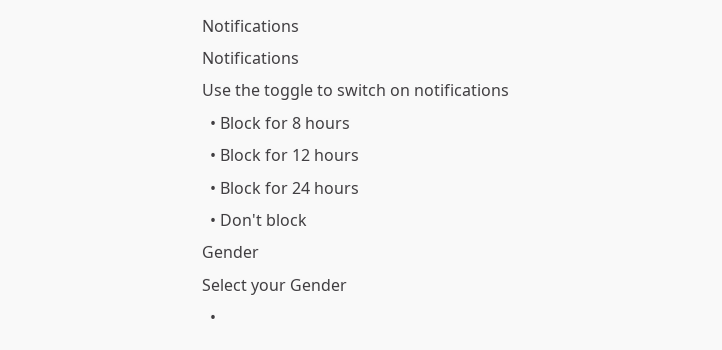Notifications
Notifications
Use the toggle to switch on notifications
  • Block for 8 hours
  • Block for 12 hours
  • Block for 24 hours
  • Don't block
Gender
Select your Gender
  •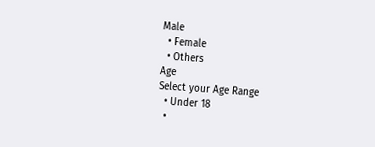Male
  • Female
  • Others
Age
Select your Age Range
  • Under 18
  •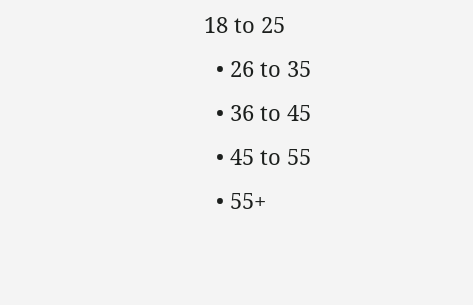18 to 25
  • 26 to 35
  • 36 to 45
  • 45 to 55
  • 55+